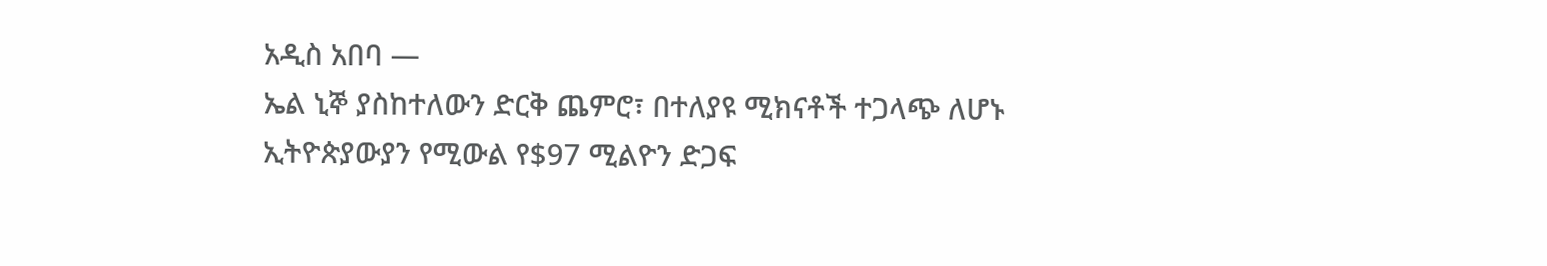አዲስ አበባ —
ኤል ኒኞ ያስከተለውን ድርቅ ጨምሮ፣ በተለያዩ ሚክናቶች ተጋላጭ ለሆኑ ኢትዮጵያውያን የሚውል የ$97 ሚልዮን ድጋፍ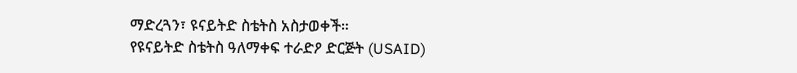ማድረጓን፣ ዩናይትድ ስቴትስ አስታወቀች።
የዩናይትድ ስቴትስ ዓለማቀፍ ተራድዖ ድርጅት (USAID)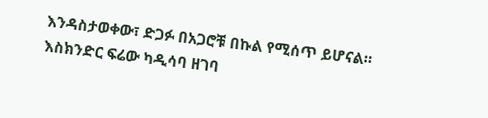እንዳስታወቀው፣ ድጋፉ በአጋሮቹ በኩል የሚሰጥ ይሆናል።
እስክንድር ፍሬው ካዲሳባ ዘገባ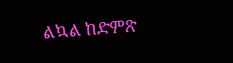ልኳል ከድምጽ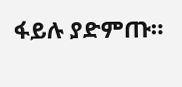ፋይሉ ያድምጡ።